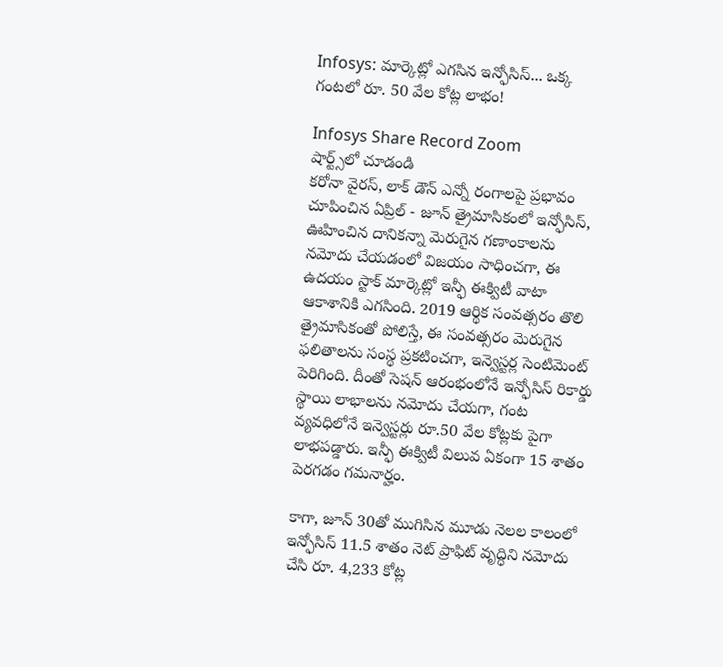Infosys: మార్కెట్లో ఎగసిన ఇన్ఫోసిస్... ఒక్క గంటలో రూ. 50 వేల కోట్ల లాభం!

Infosys Share Record Zoom
షార్ట్స్‌లో చూడండి
కరోనా వైరస్, లాక్ డౌన్ ఎన్నో రంగాలపై ప్రభావం చూపించిన ఏప్రిల్ - జూన్ త్రైమాసికంలో ఇన్ఫోసిస్, ఊహించిన దానికన్నా మెరుగైన గణాంకాలను నమోదు చేయడంలో విజయం సాధించగా, ఈ ఉదయం స్టాక్ మార్కెట్లో ఇన్ఫీ ఈక్విటీ వాటా ఆకాశానికి ఎగసింది. 2019 ఆర్థిక సంవత్సరం తొలి త్రైమాసికంతో పోలిస్తే, ఈ సంవత్సరం మెరుగైన ఫలితాలను సంస్థ ప్రకటించగా, ఇన్వెస్టర్ల సెంటిమెంట్ పెరిగింది. దీంతో సెషన్ ఆరంభంలోనే ఇన్ఫోసిస్ రికార్డు స్థాయి లాభాలను నమోదు చేయగా, గంట వ్యవధిలోనే ఇన్వెస్టర్లు రూ.50 వేల కోట్లకు పైగా లాభపడ్డారు. ఇన్ఫీ ఈక్విటీ విలువ ఏకంగా 15 శాతం పెరగడం గమనార్హం.

కాగా, జూన్ 30తో ముగిసిన మూడు నెలల కాలంలో ఇన్ఫోసిస్ 11.5 శాతం నెట్ ప్రాఫిట్ వృద్ధిని నమోదు చేసి రూ. 4,233 కోట్ల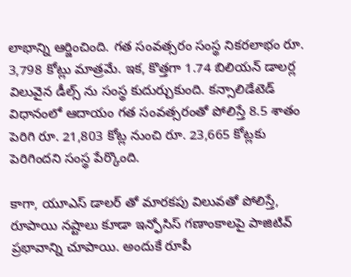లాభాన్ని ఆర్జించింది. గత సంవత్సరం సంస్థ నికరలాభం రూ. 3,798 కోట్లు మాత్రమే. ఇక, కొత్తగా 1.74 బిలియన్ డాలర్ల విలువైన డీల్స్ ను సంస్థ కుదుర్చుకుంది. కన్సాలిడేటెడ్ విధానంలో ఆదాయం గత సంవత్సరంతో పోలిస్తే 8.5 శాతం పెరిగి రూ. 21,803 కోట్ల నుంచి రూ. 23,665 కోట్లకు పెరిగిందని సంస్థ పేర్కొంది.

కాగా, యూఎస్ డాలర్ తో మారకపు విలువతో పోలిస్తే, రూపాయి నష్టాలు కూడా ఇన్ఫోసిస్ గణాంకాలపై పాజిటివ్ ప్రభావాన్ని చూపాయి. అందుకే రూపీ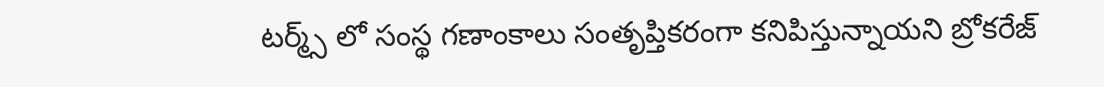టర్మ్స్ లో సంస్థ గణాంకాలు సంతృప్తికరంగా కనిపిస్తున్నాయని బ్రోకరేజ్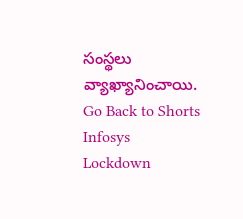సంస్థలు వ్యాఖ్యానించాయి.
Go Back to Shorts
Infosys
Lockdown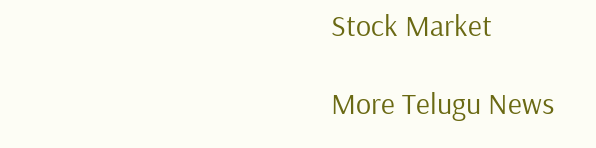Stock Market

More Telugu News